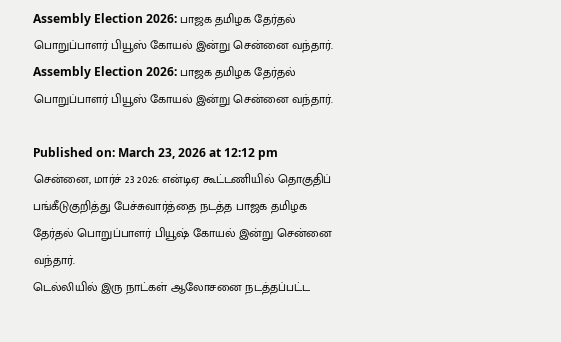Assembly Election 2026: பாஜக தமிழக தேர்தல் பொறுப்பாளர் பியூஸ் கோயல் இன்று சென்னை வந்தார்.
Assembly Election 2026: பாஜக தமிழக தேர்தல் பொறுப்பாளர் பியூஸ் கோயல் இன்று சென்னை வந்தார்.

Published on: March 23, 2026 at 12:12 pm
சென்னை, மார்ச் 23 2026: என்டிஏ கூட்டணியில் தொகுதிப் பங்கீடுகுறித்து பேச்சுவார்த்தை நடத்த பாஜக தமிழக தேர்தல் பொறுப்பாளர் பியூஷ் கோயல் இன்று சென்னை வந்தார்.
டெல்லியில் இரு நாட்கள் ஆலோசனை நடத்தப்பட்ட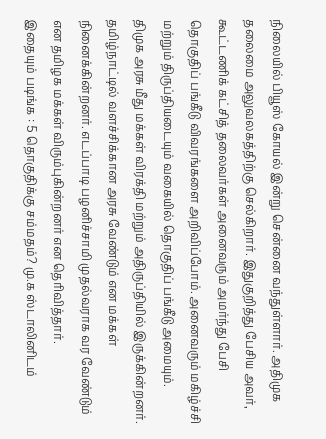நிலையில் பியூஸ் கோயல் இன்று சென்னை வந்துள்ளார். அதிமுக தலைமை அலுவலகத்திற்கு செல்கிறார். இதுகுறித்து பேசிய அவர், கூட்டணிக் கட்சித் தலைவர்கள் அனைவரும் அமர்ந்து பேசி தொகுதிப் பங்கீடு விவரங்களை அறிவிப்போம். அனைவரும் மகிழ்ச்சி மற்றும் திருப்தியடையும் வகையில் தொகுதிப் பங்கீடு அமையும்.
திமுக அரசு மீது மக்கள் விரக்தி மற்றும் அதிருப்தியில் இருக்கின்றனர். தமிழ்நாட்டில் வளச்சிக்கான அரசு வேண்டும் என மக்கள் நினைக்கின்றனர். எடப்பாடி பழனிச்சாமி முதல்வராக வர வேண்டும் என தமிழக மக்கள் விரும்புகின்றனர் என தெரிவித்தார்.
இதையும் படிங்க : 5 தொகுதிக்கு சம்மதம்? மு.க ஸ்டாலினிடம்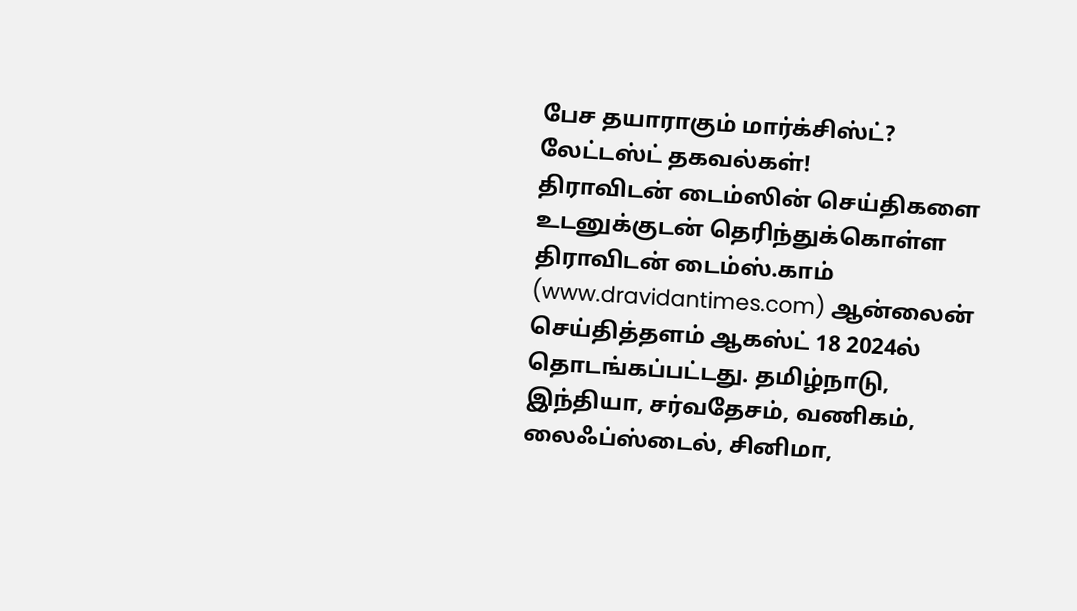பேச தயாராகும் மார்க்சிஸ்ட்? லேட்டஸ்ட் தகவல்கள்!
திராவிடன் டைம்ஸின் செய்திகளை உடனுக்குடன் தெரிந்துக்கொள்ள
திராவிடன் டைம்ஸ்.காம் (www.dravidantimes.com) ஆன்லைன் செய்தித்தளம் ஆகஸ்ட் 18 2024ல் தொடங்கப்பட்டது. தமிழ்நாடு, இந்தியா, சர்வதேசம், வணிகம், லைஃப்ஸ்டைல், சினிமா,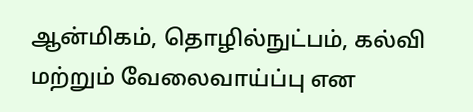ஆன்மிகம், தொழில்நுட்பம், கல்வி மற்றும் வேலைவாய்ப்பு என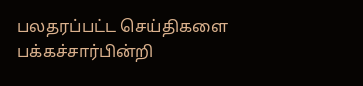பலதரப்பட்ட செய்திகளை பக்கச்சார்பின்றி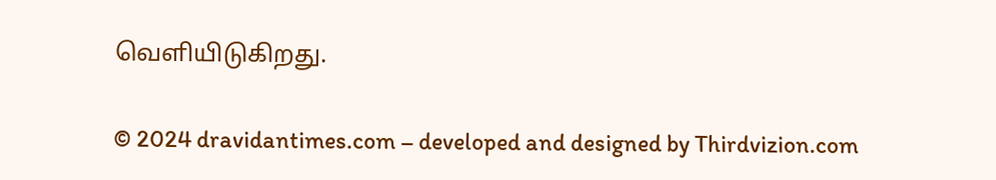வெளியிடுகிறது.

© 2024 dravidantimes.com – developed and designed by Thirdvizion.com